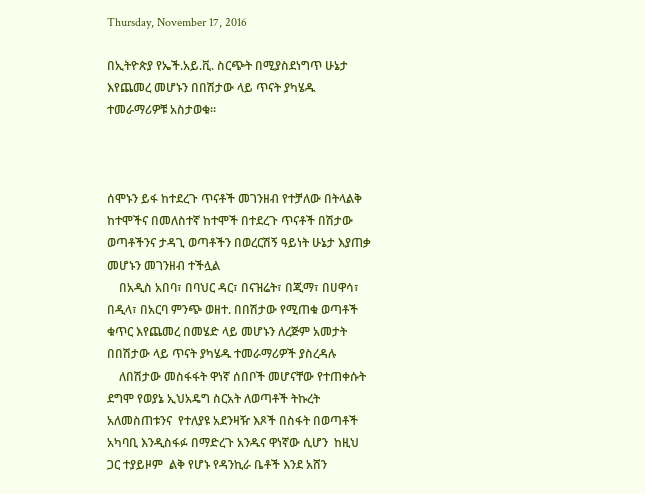Thursday, November 17, 2016

በኢትዮጵያ የኤች.አይ.ቪ. ስርጭት በሚያስደነግጥ ሁኔታ እየጨመረ መሆኑን በበሽታው ላይ ጥናት ያካሄዱ ተመራማሪዎቹ አስታወቁ።



ሰሞኑን ይፋ ከተደረጉ ጥናቶች መገንዘብ የተቻለው በትላልቅ ከተሞችና በመለስተኛ ከተሞች በተደረጉ ጥናቶች በሽታው ወጣቶችንና ታዳጊ ወጣቶችን በወረርሽኝ ዓይነት ሁኔታ እያጠቃ መሆኑን መገንዘብ ተችሏል
    በአዲስ አበባ፣ በባህር ዳር፣ በናዝሬት፣ በጂማ፣ በሀዋሳ፣ በዲላ፣ በአርባ ምንጭ ወዘተ. በበሽታው የሚጠቁ ወጣቶች ቁጥር እየጨመረ በመሄድ ላይ መሆኑን ለረጅም አመታት በበሽታው ላይ ጥናት ያካሄዱ ተመራማሪዎች ያስረዳሉ
    ለበሽታው መስፋፋት ዋነኛ ሰበቦች መሆናቸው የተጠቀሱት ደግሞ የወያኔ ኢህአዴግ ስርአት ለወጣቶች ትኩረት አለመስጠቱንና  የተለያዩ አደንዛዥ እጾች በስፋት በወጣቶች አካባቢ እንዲስፋፉ በማድረጉ አንዱና ዋነኛው ሲሆን  ከዚህ ጋር ተያይዞም  ልቅ የሆኑ የዳንኪራ ቤቶች እንደ አሸን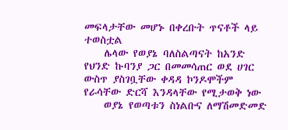መፍላታቸው መሆኑ በቀረቡት ጥናቶች ላይ ተወስቷል
    ሌላው የወያኔ ባለስልጣናት ከአንድ የህንድ ኩባንያ ጋር በመመሳጠር ወደ ሀገር ውስጥ ያስገቧቸው ቀዳዳ ኮንዶሞችም የራሳቸው ድርሻ እንዳላቸው የሚታወቅ ነው
    ወያኔ የወጣቱን ስነልቡና ለማሽመድመድ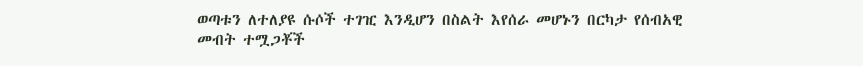ወጣቱን ለተለያዩ ሱሶች ተገዢ እንዲሆን በስልት እየሰራ መሆኑን በርካታ የሰብአዊ መብት ተሟጋቾች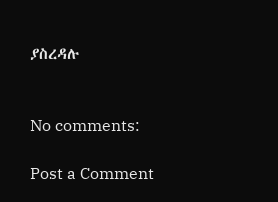ያስረዳሉ


No comments:

Post a Comment